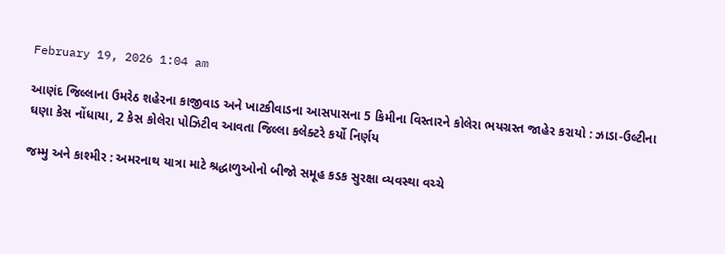February 19, 2026 1:04 am

આણંદ જિલ્લાના ઉમરેઠ શહેરના કાજીવાડ અને ખાટકીવાડના આસપાસના 5 કિમીના વિસ્તારને કોલેરા ભયગ્રસ્ત જાહેર કરાયો : ઝાડા-ઉલ્ટીના ઘણા કેસ નોંધાયા, 2 કેસ કોલેરા પોઝિટીવ આવતા જિલ્લા કલેક્ટરે કર્યો નિર્ણય

જમ્મુ અને કાશ્મીર : અમરનાથ યાત્રા માટે શ્રદ્ધાળુઓનો બીજો સમૂહ કડક સુરક્ષા વ્યવસ્થા વચ્ચે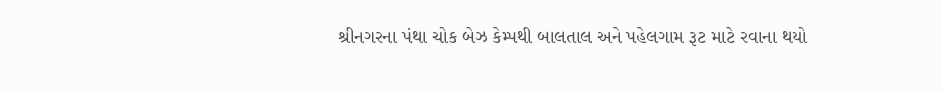શ્રીનગરના પંથા ચોક બેઝ કેમ્પથી બાલતાલ અને પહેલગામ રૂટ માટે રવાના થયો